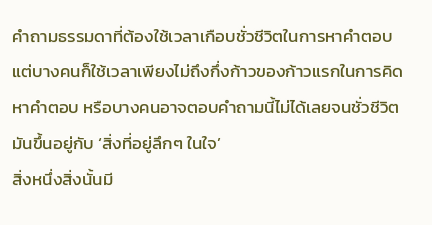คำถามธรรมดาที่ต้องใช้เวลาเกือบชั่วชีวิตในการหาคำตอบ แต่บางคนก็ใช้เวลาเพียงไม่ถึงกึ่งก้าวของก้าวแรกในการคิดหาคำตอบ หรือบางคนอาจตอบคำถามนี้ไม่ได้เลยจนชั่วชีวิต
มันขึ้นอยู่กับ ‘สิ่งที่อยู่ลึกๆ ในใจ’
สิ่งหนึ่งสิ่งนั้นมี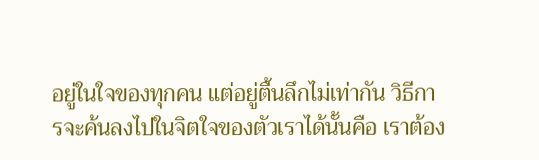อยู่ในใจของทุกคน แต่อยู่ตื้นลึกไม่เท่ากัน วิธีการจะค้นลงไปในจิตใจของตัวเราได้นั้นคือ เราต้อง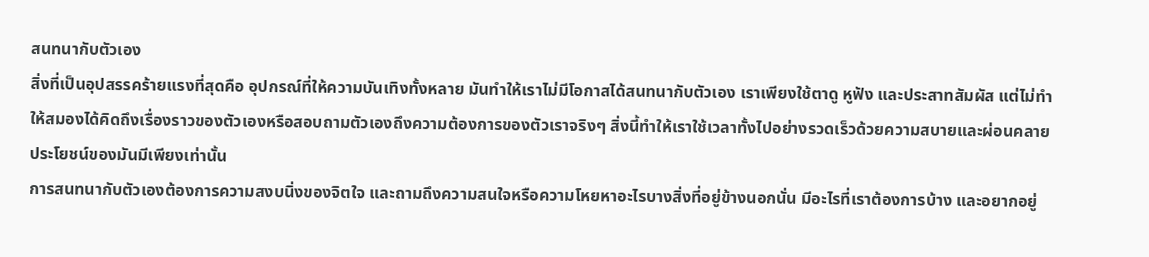สนทนากับตัวเอง
สิ่งที่เป็นอุปสรรคร้ายแรงที่สุดคือ อุปกรณ์ที่ให้ความบันเทิงทั้งหลาย มันทำให้เราไม่มีโอกาสได้สนทนากับตัวเอง เราเพียงใช้ตาดู หูฟัง และประสาทสัมผัส แต่ไม่ทำให้สมองได้คิดถึงเรื่องราวของตัวเองหรือสอบถามตัวเองถึงความต้องการของตัวเราจริงๆ สิ่งนี้ทำให้เราใช้เวลาทั้งไปอย่างรวดเร็วด้วยความสบายและผ่อนคลาย ประโยชน์ของมันมีเพียงเท่านั้น
การสนทนากับตัวเองต้องการความสงบนิ่งของจิตใจ และถามถึงความสนใจหรือความโหยหาอะไรบางสิ่งที่อยู่ข้างนอกนั่น มีอะไรที่เราต้องการบ้าง และอยากอยู่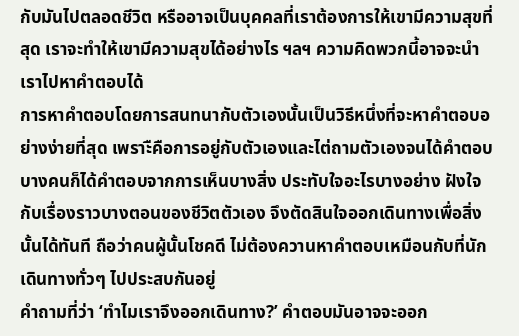กับมันไปตลอดชีวิต หรืออาจเป็นบุคคลที่เราต้องการให้เขามีความสุขที่สุด เราจะทำให้เขามีความสุขได้อย่างไร ฯลฯ ความคิดพวกนี้อาจจะนำเราไปหาคำตอบได้
การหาคำตอบโดยการสนทนากับตัวเองนั้นเป็นวิธีหนึ่งที่จะหาคำตอบอย่างง่ายที่สุด เพราะืคือการอยู่กับตัวเองและไต่ถามตัวเองจนได้คำตอบ
บางคนก็ได้คำตอบจากการเห็นบางสิ่ง ประทับใจอะไรบางอย่าง ฝังใจกับเรื่องราวบางตอนของชีวิตตัวเอง จึงตัดสินใจออกเดินทางเพื่อสิ่งนั้นได้ทันที ถือว่าคนผู้นั้นโชคดี ไม่ต้องควานหาคำตอบเหมือนกับที่นักเดินทางทั่วๆ ไปประสบกันอยู่
คำถามที่ว่า ‘ทำไมเราจึงออกเดินทาง?’ คำตอบมันอาจจะออก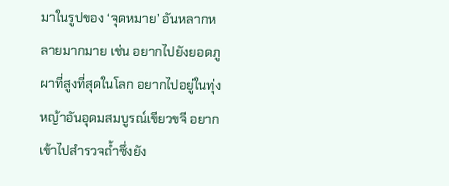มาในรูปของ ‘จุดหมาย’ อันหลากหลายมากมาย เช่น อยากไปยังยอดภูผาที่สูงที่สุดในโลก อยากไปอยู่ในทุ่งหญ้าอันอุดมสมบูรณ์เขียวขจี อยากเข้าไปสำรวจถ้ำซึ่งยัง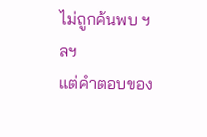ไม่ถูกค้นพบ ฯลฯ
แต่คำตอบของ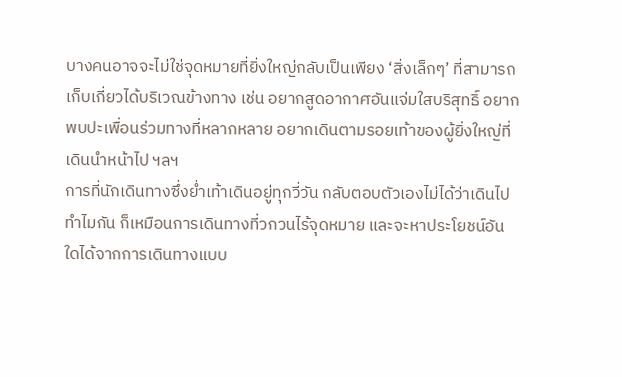บางคนอาจจะไม่ใช่จุดหมายที่ยิ่งใหญ่กลับเป็นเพียง ‘สิ่งเล็กๆ’ ที่สามารถเก็บเกี่ยวได้บริเวณข้างทาง เช่น อยากสูดอากาศอันแจ่มใสบริสุทธิ์ อยากพบปะเพื่อนร่วมทางที่หลากหลาย อยากเดินตามรอยเท้าของผู้ยิ่งใหญ่ที่เดินนำหน้าไป ฯลฯ
การที่นักเดินทางซึ่งย่ำเท้าเดินอยู่ทุกวี่วัน กลับตอบตัวเองไม่ได้ว่าเดินไปทำไมกัน ก็เหมือนการเดินทางที่วกวนไร้จุดหมาย และจะหาประโยชน์อันใดได้จากการเดินทางแบบ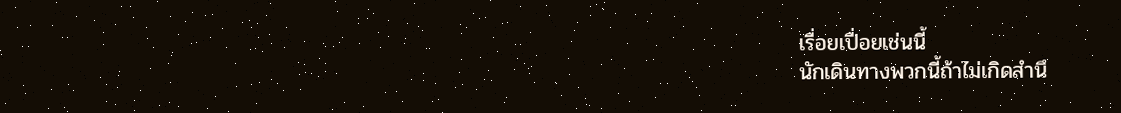เรื่อยเปื่อยเช่นนี้
นักเดินทางพวกนี้ถ้าไม่เกิดสำนึ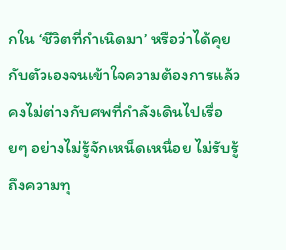กใน ‘ชีวิตที่กำเนิดมา’ หรือว่าได้คุยกับตัวเองจนเข้าใจความต้องการแล้ว คงไม่ต่างกับศพที่กำลังเดินไปเรื่อยๆ อย่างไม่รู้จักเหน็ดเหนื่อย ไม่รับรู้ถึงความทุ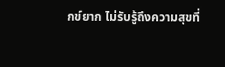กข์ยาก ไม่รับรู้ถึงความสุขที่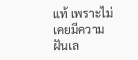แท้ เพราะไม่เคยมีความฝันเล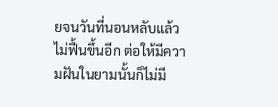ยจนวันที่นอนหลับแล้วไม่ฟื้นขึ้นอีก ต่อให้มีความฝันในยามนั้นก็ไม่มี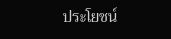ประโยชน์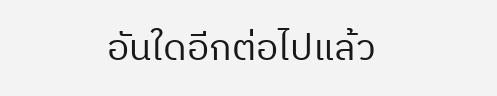อันใดอีกต่อไปแล้ว